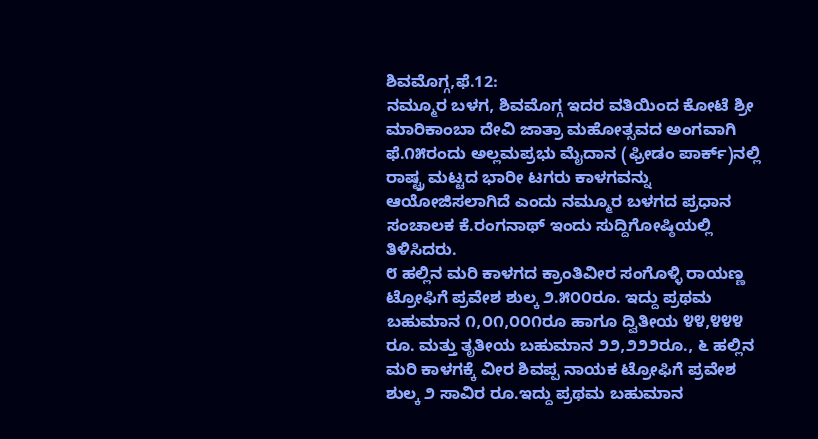ಶಿವಮೊಗ್ಗ,ಫೆ.12:
ನಮ್ಮೂರ ಬಳಗ, ಶಿವಮೊಗ್ಗ ಇದರ ವತಿಯಿಂದ ಕೋಟೆ ಶ್ರೀ ಮಾರಿಕಾಂಬಾ ದೇವಿ ಜಾತ್ರಾ ಮಹೋತ್ಸವದ ಅಂಗವಾಗಿ ಫೆ.೧೫ರಂದು ಅಲ್ಲಮಪ್ರಭು ಮೈದಾನ (ಫ್ರೀಡಂ ಪಾರ್ಕ್)ನಲ್ಲಿ ರಾಷ್ಟ್ರ ಮಟ್ಟದ ಭಾರೀ ಟಗರು ಕಾಳಗವನ್ನು ಆಯೋಜಿಸಲಾಗಿದೆ ಎಂದು ನಮ್ಮೂರ ಬಳಗದ ಪ್ರಧಾನ ಸಂಚಾಲಕ ಕೆ.ರಂಗನಾಥ್ ಇಂದು ಸುದ್ದಿಗೋಷ್ಠಿಯಲ್ಲಿ ತಿಳಿಸಿದರು.
೮ ಹಲ್ಲಿನ ಮರಿ ಕಾಳಗದ ಕ್ರಾಂತಿವೀರ ಸಂಗೊಳ್ಳಿ ರಾಯಣ್ಣ ಟ್ರೋಫಿಗೆ ಪ್ರವೇಶ ಶುಲ್ಕ ೨.೫೦೦ರೂ. ಇದ್ದು ಪ್ರಥಮ ಬಹುಮಾನ ೧,೦೧,೦೦೧ರೂ ಹಾಗೂ ದ್ವಿತೀಯ ೪೪,೪೪೪ ರೂ. ಮತ್ತು ತೃತೀಯ ಬಹುಮಾನ ೨೨,೨೨೨ರೂ., ೬ ಹಲ್ಲಿನ ಮರಿ ಕಾಳಗಕ್ಕೆ ವೀರ ಶಿವಪ್ಪ ನಾಯಕ ಟ್ರೋಫಿಗೆ ಪ್ರವೇಶ ಶುಲ್ಕ ೨ ಸಾವಿರ ರೂ.ಇದ್ದು ಪ್ರಥಮ ಬಹುಮಾನ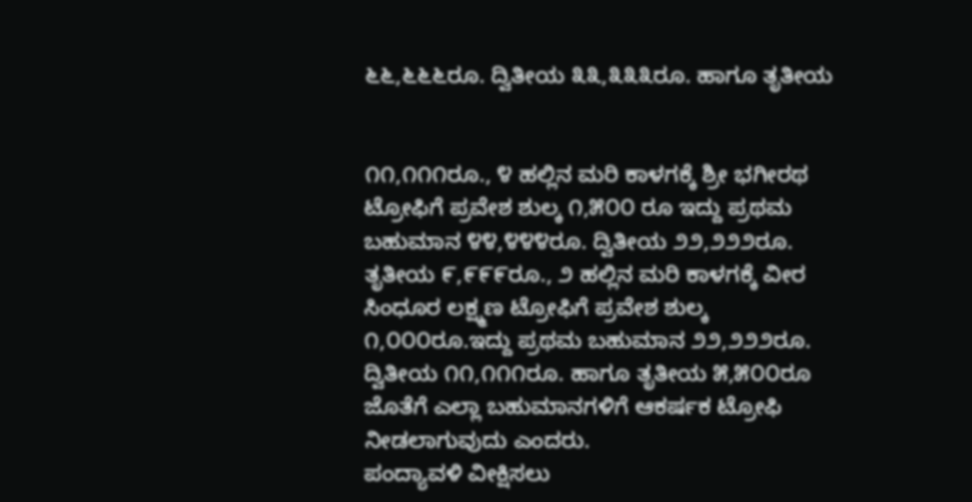೬೬,೬೬೬ರೂ. ದ್ವಿತೀಯ ೩೩,೩೩೩ರೂ. ಹಾಗೂ ತೃತೀಯ


೧೧,೧೧೧ರೂ., ೪ ಹಲ್ಲಿನ ಮರಿ ಕಾಳಗಕ್ಕೆ ಶ್ರೀ ಭಗೀರಥ ಟ್ರೋಫಿಗೆ ಪ್ರವೇಶ ಶುಲ್ಕ ೧,೫೦೦ ರೂ ಇದ್ದು ಪ್ರಥಮ ಬಹುಮಾನ ೪೪,೪೪೪ರೂ. ದ್ವಿತೀಯ ೨೨,೨೨೨ರೂ. ತೃತೀಯ ೯,೯೯೯ರೂ., ೨ ಹಲ್ಲಿನ ಮರಿ ಕಾಳಗಕ್ಕೆ ವೀರ ಸಿಂಧೂರ ಲಕ್ಷ್ಮಣ ಟ್ರೋಫಿಗೆ ಪ್ರವೇಶ ಶುಲ್ಕ ೧,೦೦೦ರೂ.ಇದ್ದು ಪ್ರಥಮ ಬಹುಮಾನ ೨೨,೨೨೨ರೂ. ದ್ವಿತೀಯ ೧೧,೧೧೧ರೂ. ಹಾಗೂ ತೃತೀಯ ೫,೫೦೦ರೂ ಜೊತೆಗೆ ಎಲ್ಲಾ ಬಹುಮಾನಗಳಿಗೆ ಆಕರ್ಷಕ ಟ್ರೋಫಿ ನೀಡಲಾಗುವುದು ಎಂದರು.
ಪಂದ್ಯಾವಳಿ ವೀಕ್ಷಿಸಲು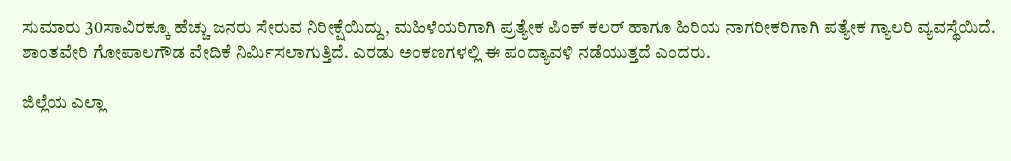ಸುಮಾರು 30ಸಾವಿರಕ್ಕೂ ಹೆಚ್ಚು ಜನರು ಸೇರುವ ನಿರೀಕ್ಷೆಯಿದ್ದು, ಮಹಿಳೆಯರಿಗಾಗಿ ಪ್ರತ್ಯೇಕ ಪಿಂಕ್ ಕಲರ್ ಹಾಗೂ ಹಿರಿಯ ನಾಗರೀಕರಿಗಾಗಿ ಪತ್ಯೇಕ ಗ್ಯಾಲರಿ ವ್ಯವಸ್ಥೆಯಿದೆ. ಶಾಂತವೇರಿ ಗೋಪಾಲಗೌಡ ವೇದಿಕೆ ನಿರ್ಮಿಸಲಾಗುತ್ತಿದೆ. ಎರಡು ಅಂಕಣಗಳಲ್ಲಿ ಈ ಪಂದ್ಯಾವಳಿ ನಡೆಯುತ್ತದೆ ಎಂದರು.

ಜಿಲ್ಲೆಯ ಎಲ್ಲಾ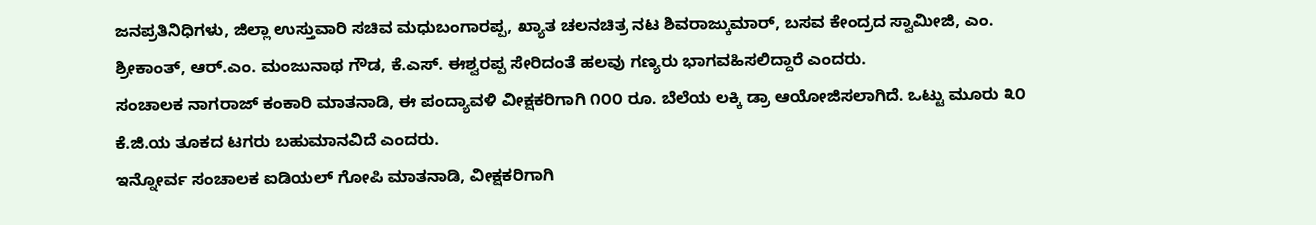ಜನಪ್ರತಿನಿಧಿಗಳು, ಜಿಲ್ಲಾ ಉಸ್ತುವಾರಿ ಸಚಿವ ಮಧುಬಂಗಾರಪ್ಪ, ಖ್ಯಾತ ಚಲನಚಿತ್ರ ನಟ ಶಿವರಾಜ್ಕುಮಾರ್, ಬಸವ ಕೇಂದ್ರದ ಸ್ವಾಮೀಜಿ, ಎಂ. ಶ್ರೀಕಾಂತ್, ಆರ್.ಎಂ. ಮಂಜುನಾಥ ಗೌಡ, ಕೆ.ಎಸ್. ಈಶ್ವರಪ್ಪ ಸೇರಿದಂತೆ ಹಲವು ಗಣ್ಯರು ಭಾಗವಹಿಸಲಿದ್ದಾರೆ ಎಂದರು.
ಸಂಚಾಲಕ ನಾಗರಾಜ್ ಕಂಕಾರಿ ಮಾತನಾಡಿ, ಈ ಪಂದ್ಯಾವಳಿ ವೀಕ್ಷಕರಿಗಾಗಿ ೧೦೦ ರೂ. ಬೆಲೆಯ ಲಕ್ಕಿ ಡ್ರಾ ಆಯೋಜಿಸಲಾಗಿದೆ. ಒಟ್ಟು ಮೂರು ೩೦ ಕೆ.ಜಿ.ಯ ತೂಕದ ಟಗರು ಬಹುಮಾನವಿದೆ ಎಂದರು.
ಇನ್ನೋರ್ವ ಸಂಚಾಲಕ ಐಡಿಯಲ್ ಗೋಪಿ ಮಾತನಾಡಿ, ವೀಕ್ಷಕರಿಗಾಗಿ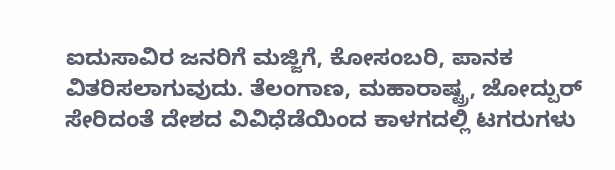ಐದುಸಾವಿರ ಜನರಿಗೆ ಮಜ್ಜಿಗೆ, ಕೋಸಂಬರಿ, ಪಾನಕ ವಿತರಿಸಲಾಗುವುದು. ತೆಲಂಗಾಣ, ಮಹಾರಾಷ್ಟ್ರ, ಜೋದ್ಪುರ್ ಸೇರಿದಂತೆ ದೇಶದ ವಿವಿಧೆಡೆಯಿಂದ ಕಾಳಗದಲ್ಲಿ ಟಗರುಗಳು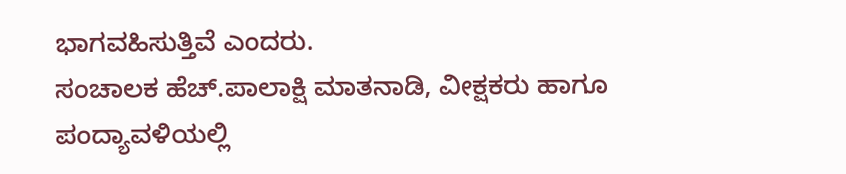ಭಾಗವಹಿಸುತ್ತಿವೆ ಎಂದರು.
ಸಂಚಾಲಕ ಹೆಚ್.ಪಾಲಾಕ್ಷಿ ಮಾತನಾಡಿ, ವೀಕ್ಷಕರು ಹಾಗೂ ಪಂದ್ಯಾವಳಿಯಲ್ಲಿ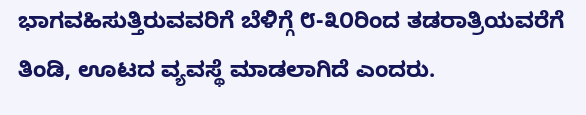ಭಾಗವಹಿಸುತ್ತಿರುವವರಿಗೆ ಬೆಳಿಗ್ಗೆ ೮-೩೦ರಿಂದ ತಡರಾತ್ರಿಯವರೆಗೆ ತಿಂಡಿ, ಊಟದ ವ್ಯವಸ್ಥೆ ಮಾಡಲಾಗಿದೆ ಎಂದರು.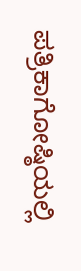ಪತ್ರಿಕಾಗೋಷ್ಠಿಯಲ್ಲಿ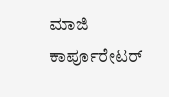ಮಾಜಿ ಕಾರ್ಪೂರೇಟರ್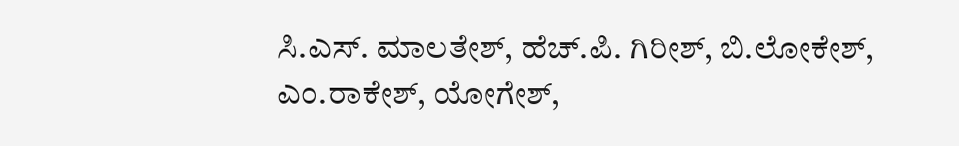ಸಿ.ಎಸ್. ಮಾಲತೇಶ್, ಹೆಚ್.ಪಿ. ಗಿರೀಶ್, ಬಿ.ಲೋಕೇಶ್, ಎಂ.ರಾಕೇಶ್, ಯೋಗೇಶ್,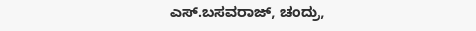ಎಸ್.ಬಸವರಾಜ್, ಚಂದ್ರು,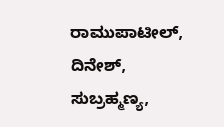ರಾಮುಪಾಟೀಲ್, ದಿನೇಶ್, ಸುಬ್ರಹ್ಮಣ್ಯ,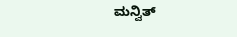ಮನ್ವಿತ್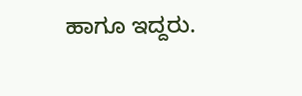ಹಾಗೂ ಇದ್ದರು.